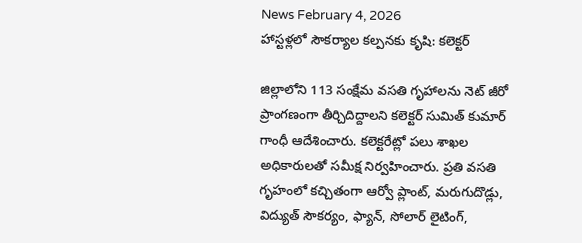News February 4, 2026
హాస్టళ్లలో సౌకర్యాల కల్పనకు కృషి: కలెక్టర్

జిల్లాలోని 113 సంక్షేమ వసతి గృహాలను నెట్ జీరో ప్రాంగణంగా తీర్చిదిద్దాలని కలెక్టర్ సుమిత్ కుమార్ గాంధీ ఆదేశించారు. కలెక్టరేట్లో పలు శాఖల అధికారులతో సమీక్ష నిర్వహించారు. ప్రతి వసతి గృహంలో కచ్చితంగా ఆర్వో ప్లాంట్, మరుగుదొడ్లు, విద్యుత్ సౌకర్యం, ఫ్యాన్, సోలార్ లైటింగ్,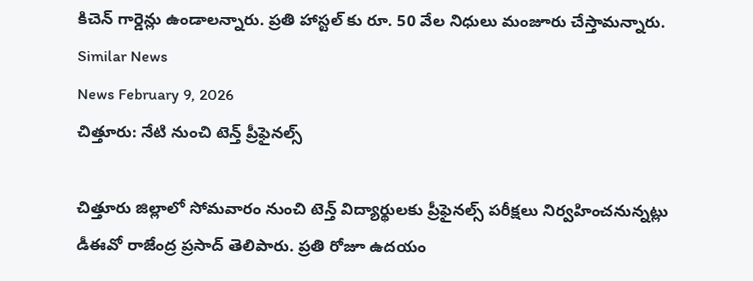కిచెన్ గార్డెన్లు ఉండాలన్నారు. ప్రతి హాస్టల్ కు రూ. 50 వేల నిధులు మంజూరు చేస్తామన్నారు.
Similar News
News February 9, 2026
చిత్తూరు: నేటి నుంచి టెన్త్ ప్రీఫైనల్స్

చిత్తూరు జిల్లాలో సోమవారం నుంచి టెన్త్ విద్యార్థులకు ప్రీఫైనల్స్ పరీక్షలు నిర్వహించనున్నట్లు డీఈవో రాజేంద్ర ప్రసాద్ తెలిపారు. ప్రతి రోజూ ఉదయం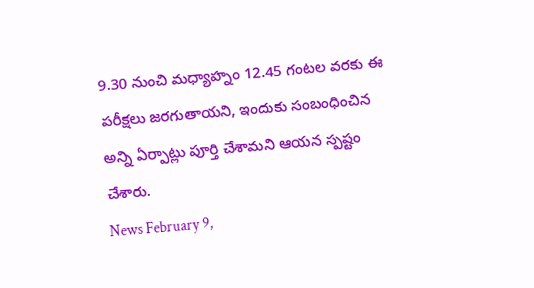9.30 నుంచి మధ్యాహ్నం 12.45 గంటల వరకు ఈ పరీక్షలు జరగుతాయని, ఇందుకు సంబంధించిన అన్ని ఏర్పాట్లు పూర్తి చేశామని ఆయన స్పష్టం చేశారు.
News February 9,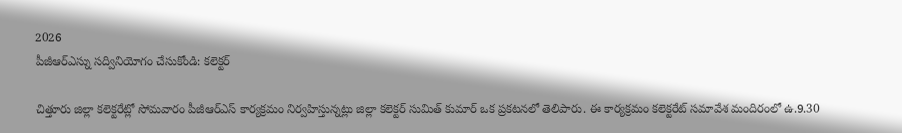2026
పీజీఆర్ఎస్ను సద్వినియోగం చేసుకోండి: కలెక్టర్

చిత్తూరు జిల్లా కలెక్టరేట్లో సోమవారం పీజీఆర్ఎస్ కార్యక్రమం నిర్వహిస్తున్నట్లు జిల్లా కలెక్టర్ సుమిత్ కుమార్ ఒక ప్రకటనలో తెలిపారు. ఈ కార్యక్రమం కలెక్టరేట్ సమావేశ మందిరంలో ఉ.9.30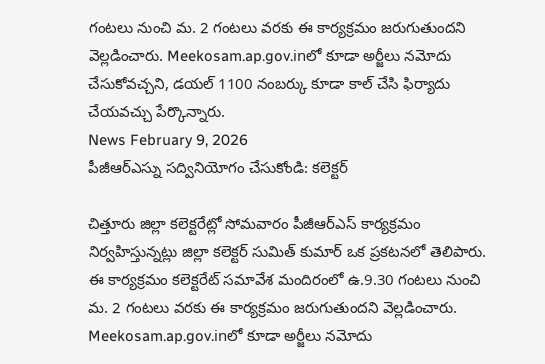గంటలు నుంచి మ. 2 గంటలు వరకు ఈ కార్యక్రమం జరుగుతుందని వెల్లడించారు. Meekosam.ap.gov.inలో కూడా అర్జీలు నమోదు చేసుకోవచ్చని, డయల్ 1100 నంబర్కు కూడా కాల్ చేసి ఫిర్యాదు చేయవచ్చు పేర్కొన్నారు.
News February 9, 2026
పీజీఆర్ఎస్ను సద్వినియోగం చేసుకోండి: కలెక్టర్

చిత్తూరు జిల్లా కలెక్టరేట్లో సోమవారం పీజీఆర్ఎస్ కార్యక్రమం నిర్వహిస్తున్నట్లు జిల్లా కలెక్టర్ సుమిత్ కుమార్ ఒక ప్రకటనలో తెలిపారు. ఈ కార్యక్రమం కలెక్టరేట్ సమావేశ మందిరంలో ఉ.9.30 గంటలు నుంచి మ. 2 గంటలు వరకు ఈ కార్యక్రమం జరుగుతుందని వెల్లడించారు. Meekosam.ap.gov.inలో కూడా అర్జీలు నమోదు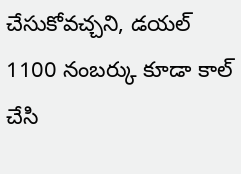చేసుకోవచ్చని, డయల్ 1100 నంబర్కు కూడా కాల్ చేసి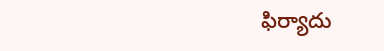ఫిర్యాదు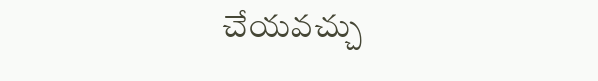చేయవచ్చు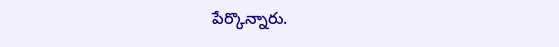పేర్కొన్నారు.